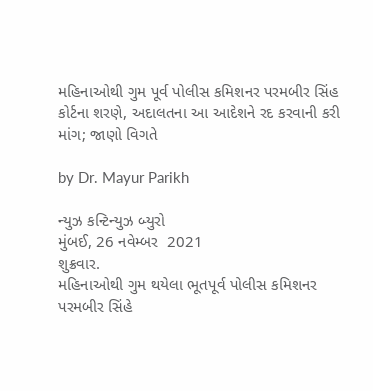મહિનાઓથી ગુમ પૂર્વ પોલીસ કમિશનર પરમબીર સિંહ કોર્ટના શરણે, અદાલતના આ આદેશને રદ કરવાની કરી માંગ; જાણો વિગતે

by Dr. Mayur Parikh

ન્યુઝ કન્ટિન્યુઝ બ્યુરો
મુંબઈ, 26 નવેમ્બર  2021
શુક્રવાર.
મહિનાઓથી ગુમ થયેલા ભૂતપૂર્વ પોલીસ કમિશનર પરમબીર સિંહે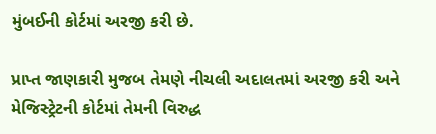મુંબઈની કોર્ટમાં અરજી કરી છે.

પ્રાપ્ત જાણકારી મુજબ તેમણે નીચલી અદાલતમાં અરજી કરી અને મેજિસ્ટ્રેટની કોર્ટમાં તેમની વિરુદ્ધ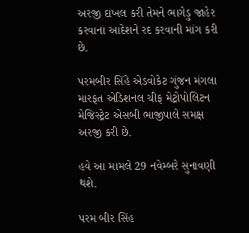અરજી દાખલ કરી તેમને ભાગેડુ જાહેર કરવાના આદેશને રદ કરવાની માંગ કરી છે.

પરમબીર સિંહે એડવોકેટ ગુંજન મંગલા મારફત એડિશનલ ચીફ મેટ્રોપોલિટન મેજિસ્ટ્રેટ એસબી ભાજીપાલે સમક્ષ અરજી કરી છે.

હવે આ મામલે 29 નવેમ્બરે સુનાવણી થશે.

પરમ બીર સિંહ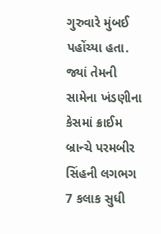ગુરુવારે મુંબઈ પહોંચ્યા હતા. જ્યાં તેમની સામેના ખંડણીના કેસમાં ક્રાઈમ બ્રાન્ચે પરમબીર સિંહની લગભગ 7 કલાક સુધી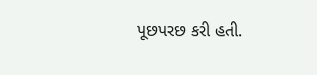પૂછપરછ કરી હતી.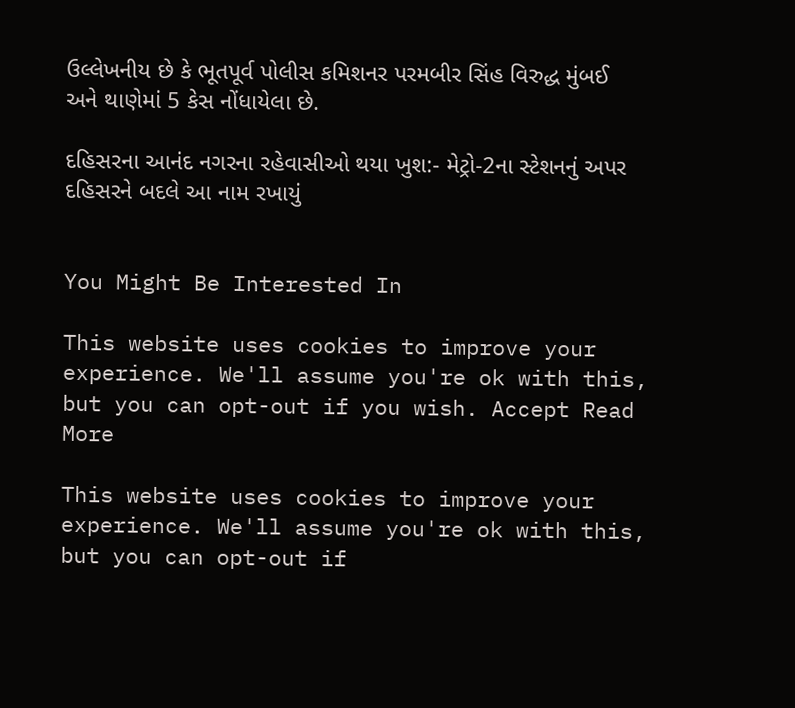ઉલ્લેખનીય છે કે ભૂતપૂર્વ પોલીસ કમિશનર પરમબીર સિંહ વિરુદ્ધ મુંબઈ અને થાણેમાં 5 કેસ નોંધાયેલા છે.

દહિસરના આનંદ નગરના રહેવાસીઓ થયા ખુશ:- મેટ્રો-2ના સ્ટેશનનું અપર દહિસરને બદલે આ નામ રખાયું


You Might Be Interested In

This website uses cookies to improve your experience. We'll assume you're ok with this, but you can opt-out if you wish. Accept Read More

This website uses cookies to improve your experience. We'll assume you're ok with this, but you can opt-out if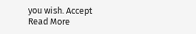you wish. Accept Read More